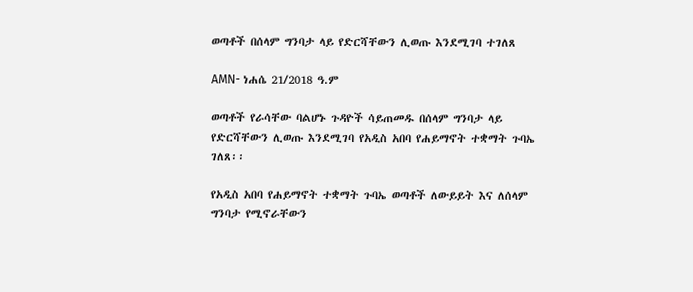ወጣቶች በሰላም ግንባታ ላይ የድርሻቸውን ሊወጡ እንደሚገባ ተገለጸ

AMN- ነሐሴ 21/2018 ዓ.ም

ወጣቶች የራሳቸው ባልሆኑ ጉዳዮች ሳይጠመዱ በሰላም ግንባታ ላይ የድርሻቸውን ሊወጡ እንደሚገባ የአዲስ አበባ የሐይማኖት ተቋማት ጉባኤ ገለጸ፡፡

የአዲስ አበባ የሐይማኖት ተቋማት ጉባኤ ወጣቶች ለውይይት እና ለሰላም ግንባታ የሚኖራቸውን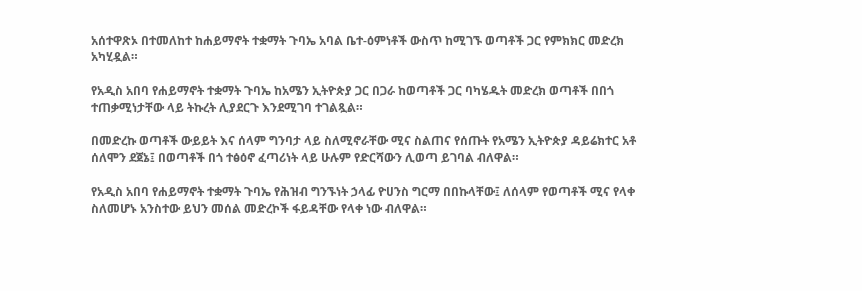አሰተዋጽኦ በተመለከተ ከሐይማኖት ተቋማት ጉባኤ አባል ቤተ-ዕምነቶች ውስጥ ከሚገኙ ወጣቶች ጋር የምክክር መድረክ አካሂዷል።

የአዲስ አበባ የሐይማኖት ተቋማት ጉባኤ ከአሜን ኢትዮጵያ ጋር በጋራ ከወጣቶች ጋር ባካሄዱት መድረክ ወጣቶች በበጎ ተጠቃሚነታቸው ላይ ትኩረት ሊያደርጉ እንደሚገባ ተገልጿል።

በመድረኩ ወጣቶች ውይይት እና ሰላም ግንባታ ላይ ስለሚኖራቸው ሚና ስልጠና የሰጡት የአሜን ኢትዮጵያ ዳይሬክተር አቶ ሰለሞን ደጀኔ፤ በወጣቶች በጎ ተፅዕኖ ፈጣሪነት ላይ ሁሉም የድርሻውን ሊወጣ ይገባል ብለዋል።

የአዲስ አበባ የሐይማኖት ተቋማት ጉባኤ የሕዝብ ግንኙነት ኃላፊ ዮሀንስ ግርማ በበኩላቸው፤ ለሰላም የወጣቶች ሚና የላቀ ስለመሆኑ አንስተው ይህን መሰል መድረኮች ፋይዳቸው የላቀ ነው ብለዋል።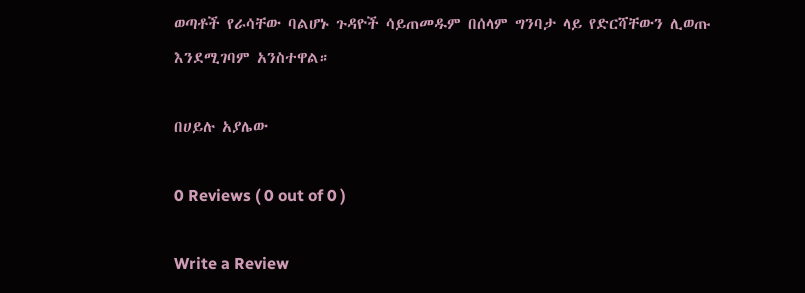ወጣቶች የራሳቸው ባልሆኑ ጉዳዮች ሳይጠመዱም በሰላም ግንባታ ላይ የድርሻቸውን ሊወጡ እንደሚገባም አንስተዋል።

በሀይሉ አያሌው

0 Reviews ( 0 out of 0 )

Write a Review